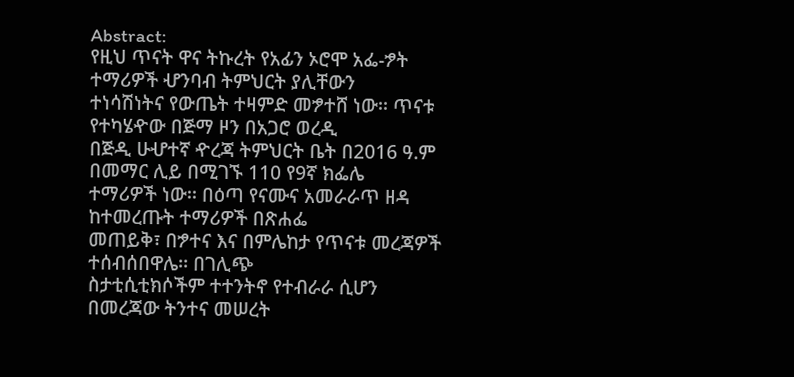Abstract:
የዚህ ጥናት ዋና ትኩረት የአፊን ኦሮሞ አፌ-ፇት ተማሪዎች ሇንባብ ትምህርት ያሊቸውን
ተነሳሽነትና የውጤት ተዛምድ መፇተሸ ነው፡፡ ጥናቱ የተካሄዯው በጅማ ዞን በአጋሮ ወረዲ
በጅዲ ሁሇተኛ ዯረጃ ትምህርት ቤት በ2016 ዓ.ም በመማር ሊይ በሚገኙ 110 የ9ኛ ክፌሌ
ተማሪዎች ነው፡፡ በዕጣ የናሙና አመራራጥ ዘዳ ከተመረጡት ተማሪዎች በጽሐፌ
መጠይቅ፣ በፇተና እና በምሌከታ የጥናቱ መረጃዎች ተሰብሰበዋሌ፡፡ በገሊጭ
ስታቲሲቲክሶችም ተተንትኖ የተብራራ ሲሆን በመረጃው ትንተና መሠረት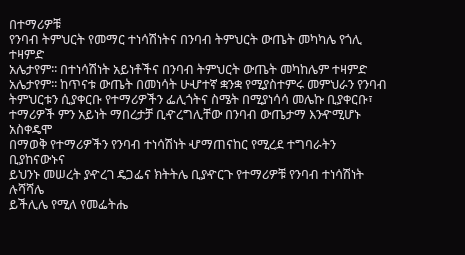በተማሪዎቹ
የንባብ ትምህርት የመማር ተነሳሽነትና በንባብ ትምህርት ውጤት መካካሌ የጎሊ ተዛምድ
አሌታየም፡፡ በተነሳሽነት አይነቶችና በንባብ ትምህርት ውጤት መካከሌም ተዛምድ
አሌታየም፡፡ ከጥናቱ ውጤት በመነሳት ሁሇተኛ ቋንቋ የሚያስተምሩ መምህራን የንባብ
ትምህርቱን ሲያቀርቡ የተማሪዎችን ፌሊጎትና ስሜት በሚያነሳሳ መሌኩ ቢያቀርቡ፣
ተማሪዎች ምን አይነት ማበረታቻ ቢዯረግሊቸው በንባብ ውጤታማ እንዯሚሆኑ አስቀዴሞ
በማወቅ የተማሪዎችን የንባብ ተነሳሽነት ሇማጠናከር የሚረደ ተግባራትን ቢያከናውኑና
ይህንኑ መሠረት ያዯረገ ዴጋፌና ክትትሌ ቢያዯርጉ የተማሪዎቹ የንባብ ተነሳሽነት ሉሻሻሌ
ይችሊሌ የሚለ የመፌትሔ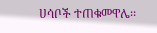ሀሳቦች ተጠቁመዋሌ፡፡